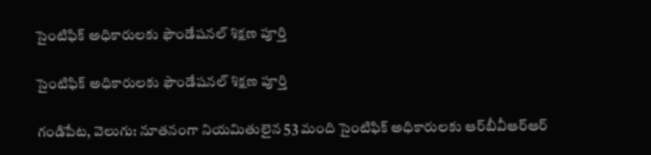సైంటిఫిక్ అధికారులకు ఫౌండేషనల్ శిక్షణ పూర్తి

సైంటిఫిక్ అధికారులకు ఫౌండేషనల్ శిక్షణ పూర్తి

గండిపేట, వెలుగు: నూతనంగా నియమితులైన 53 మంది సైంటిఫిక్‌‌‌‌‌‌‌‌‌‌ అధికారులకు ఆర్‌‌‌‌‌‌‌‌బీవీఆర్‌‌‌‌‌‌‌‌ఆర్‌‌‌‌‌‌‌‌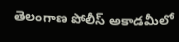తెలంగాణ పోలీస్‌‌‌‌‌‌‌‌ అకాడమీలో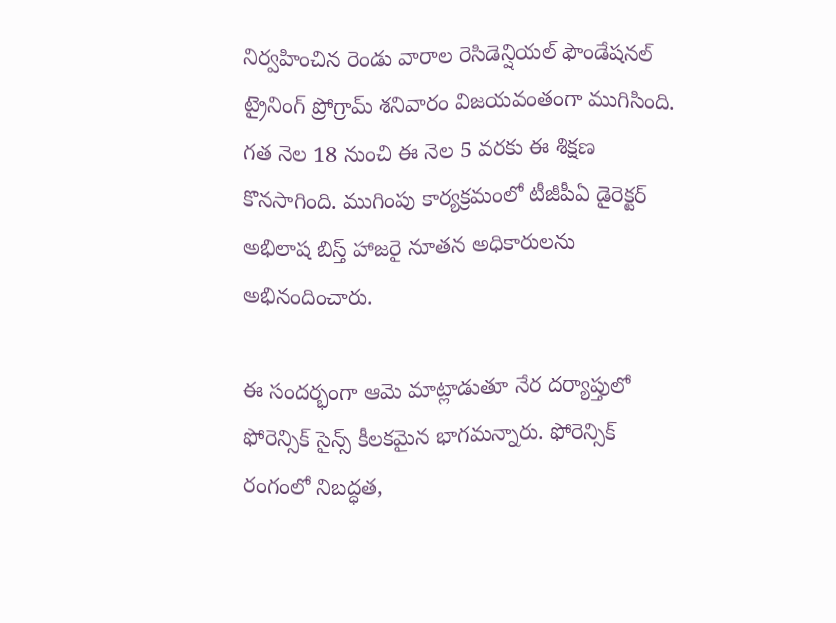నిర్వహించిన రెండు వారాల రెసిడెన్షియల్‌‌‌‌‌‌‌‌ ఫౌండేషనల్‌‌‌‌‌‌‌‌ ట్రైనింగ్ ప్రోగ్రామ్ శనివారం విజయవంతంగా ముగిసింది. గత నెల 18 నుంచి ఈ నెల 5 వరకు ఈ శిక్షణ కొనసాగింది. ముగింపు కార్యక్రమంలో టీజీపీఏ డైరెక్టర్ అభిలాష బిస్త్ హాజరై నూతన అధికారులను అభినందించారు.

ఈ సందర్భంగా ఆమె మాట్లాడుతూ నేర దర్యాప్తులో ఫోరెన్సిక్‌‌‌‌‌‌‌‌ సైన్స్ కీలకమైన భాగమన్నారు. ఫోరెన్సిక్‌‌‌‌‌‌‌‌ రంగంలో నిబద్ధత,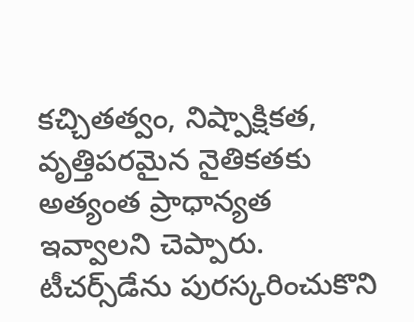కచ్చితత్వం, నిష్పాక్షికత, వృత్తిపరమైన నైతికతకు అత్యంత ప్రాధాన్యత ఇవ్వాలని చెప్పారు. టీచర్స్‌‌డేను పురస్కరించుకొని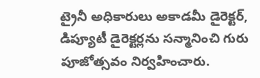ట్రైనీ అధికారులు అకాడమీ డైరెక్టర్, డిప్యూటీ డైరెక్టర్లను సన్మానించి గురు పూజోత్సవం నిర్వహించారు.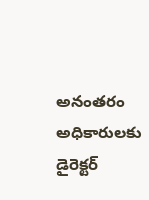అనంతరం అధికారులకు డైరెక్టర్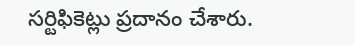సర్టిఫికెట్లు ప్రదానం చేశారు.